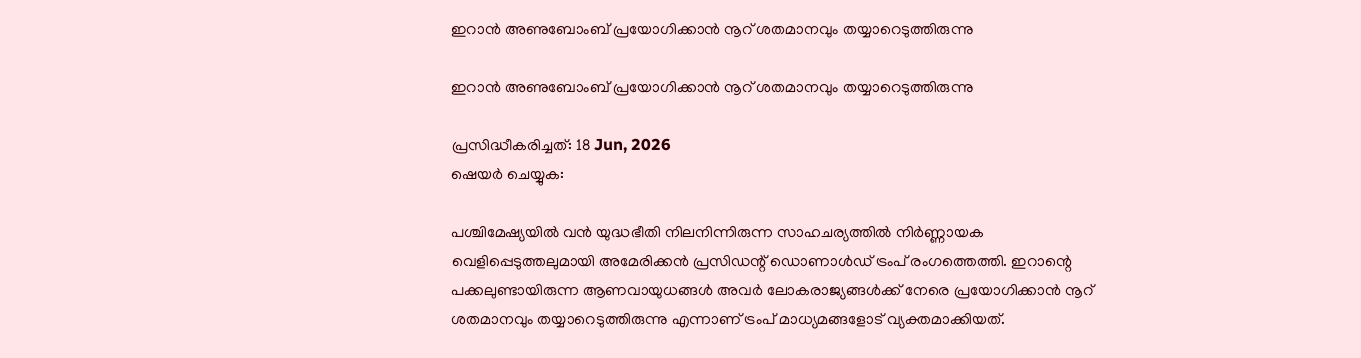ഇറാൻ അണുബോംബ് പ്രയോഗിക്കാൻ നൂറ് ശതമാനവും തയ്യാറെടുത്തിരുന്നു

ഇറാൻ അണുബോംബ് പ്രയോഗിക്കാൻ നൂറ് ശതമാനവും തയ്യാറെടുത്തിരുന്നു

പ്രസിദ്ധീകരിച്ചത്: 18 Jun, 2026
ഷെയർ ചെയ്യുക:

പശ്ചിമേഷ്യയിൽ വൻ യുദ്ധഭീതി നിലനിന്നിരുന്ന സാഹചര്യത്തിൽ നിർണ്ണായക വെളിപ്പെടുത്തലുമായി അമേരിക്കൻ പ്രസിഡന്റ് ഡൊണാൾഡ് ട്രംപ് രംഗത്തെത്തി. ഇറാന്റെ പക്കലുണ്ടായിരുന്ന ആണവായുധങ്ങൾ അവർ ലോകരാജ്യങ്ങൾക്ക് നേരെ പ്രയോഗിക്കാൻ നൂറ് ശതമാനവും തയ്യാറെടുത്തിരുന്നു എന്നാണ് ട്രംപ് മാധ്യമങ്ങളോട് വ്യക്തമാക്കിയത്.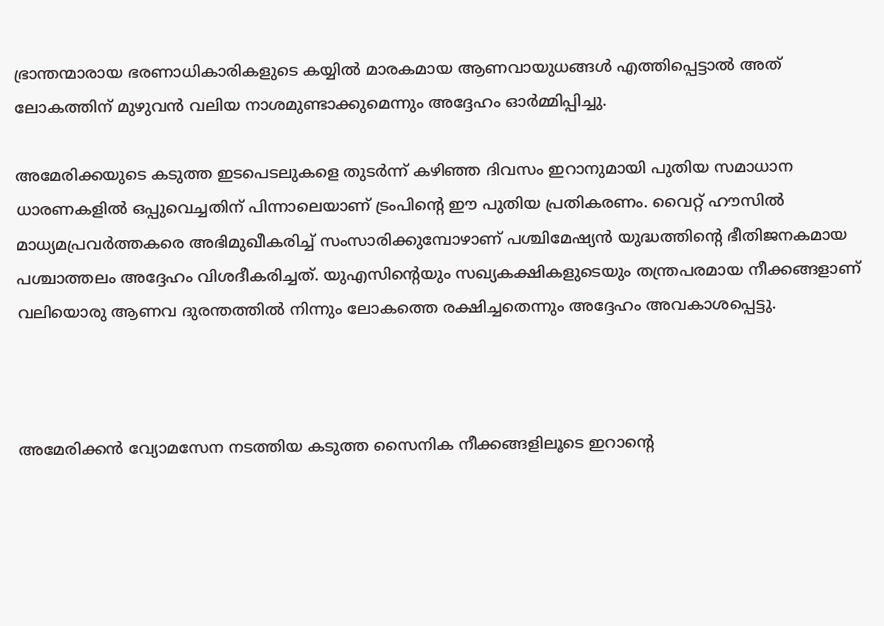ഭ്രാന്തന്മാരായ ഭരണാധികാരികളുടെ കയ്യിൽ മാരകമായ ആണവായുധങ്ങൾ എത്തിപ്പെട്ടാൽ അത് ലോകത്തിന് മുഴുവൻ വലിയ നാശമുണ്ടാക്കുമെന്നും അദ്ദേഹം ഓർമ്മിപ്പിച്ചു.

അമേരിക്കയുടെ കടുത്ത ഇടപെടലുകളെ തുടർന്ന് കഴിഞ്ഞ ദിവസം ഇറാനുമായി പുതിയ സമാധാന ധാരണകളിൽ ഒപ്പുവെച്ചതിന് പിന്നാലെയാണ് ട്രംപിന്റെ ഈ പുതിയ പ്രതികരണം. വൈറ്റ് ഹൗസിൽ മാധ്യമപ്രവർത്തകരെ അഭിമുഖീകരിച്ച് സംസാരിക്കുമ്പോഴാണ് പശ്ചിമേഷ്യൻ യുദ്ധത്തിന്റെ ഭീതിജനകമായ പശ്ചാത്തലം അദ്ദേഹം വിശദീകരിച്ചത്. യുഎസിന്റെയും സഖ്യകക്ഷികളുടെയും തന്ത്രപരമായ നീക്കങ്ങളാണ് വലിയൊരു ആണവ ദുരന്തത്തിൽ നിന്നും ലോകത്തെ രക്ഷിച്ചതെന്നും അദ്ദേഹം അവകാശപ്പെട്ടു.



അമേരിക്കൻ വ്യോമസേന നടത്തിയ കടുത്ത സൈനിക നീക്കങ്ങളിലൂടെ ഇറാന്റെ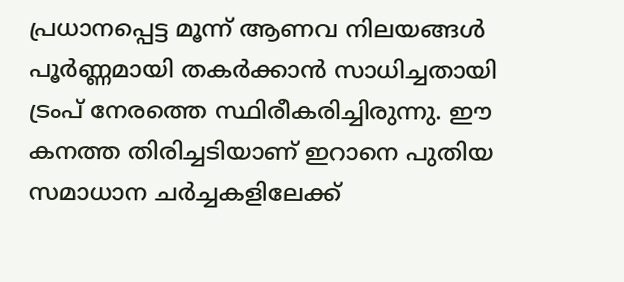പ്രധാനപ്പെട്ട മൂന്ന് ആണവ നിലയങ്ങൾ പൂർണ്ണമായി തകർക്കാൻ സാധിച്ചതായി ട്രംപ് നേരത്തെ സ്ഥിരീകരിച്ചിരുന്നു. ഈ കനത്ത തിരിച്ചടിയാണ് ഇറാനെ പുതിയ സമാധാന ചർച്ചകളിലേക്ക്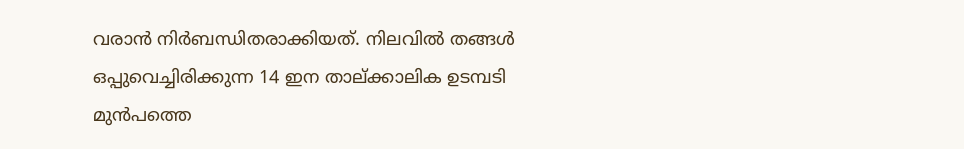വരാൻ നിർബന്ധിതരാക്കിയത്. നിലവിൽ തങ്ങൾ ഒപ്പുവെച്ചിരിക്കുന്ന 14 ഇന താല്ക്കാലിക ഉടമ്പടി മുൻപത്തെ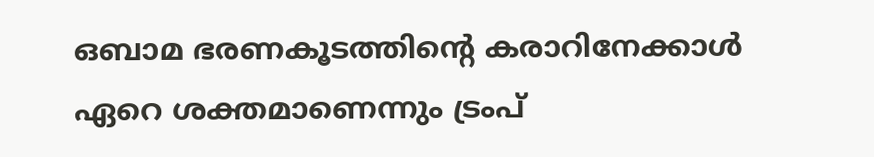ഒബാമ ഭരണകൂടത്തിന്റെ കരാറിനേക്കാൾ ഏറെ ശക്തമാണെന്നും ട്രംപ്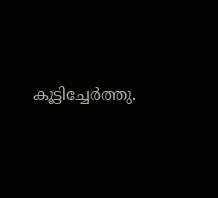കൂട്ടിച്ചേർത്തു.